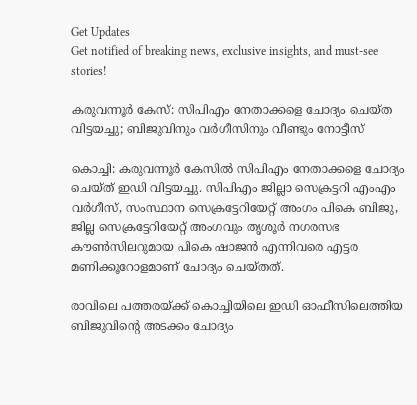Get Updates
Get notified of breaking news, exclusive insights, and must-see stories!

കരുവന്നൂര്‍ കേസ്: സിപിഎം നേതാക്കളെ ചോദ്യം ചെയ്ത വിട്ടയച്ചു; ബിജുവിനും വര്‍ഗീസിനും വീണ്ടും നോട്ടീസ്

കൊച്ചി: കരുവന്നൂര്‍ കേസില്‍ സിപിഎം നേതാക്കളെ ചോദ്യം ചെയ്ത് ഇഡി വിട്ടയച്ചു. സിപിഎം ജില്ലാ സെക്രട്ടറി എംഎം വര്‍ഗീസ്, സംസ്ഥാന സെക്രട്ടേറിയേറ്റ് അംഗം പികെ ബിജു, ജില്ല സെക്രട്ടേറിയേറ്റ് അംഗവും തൃശൂര്‍ നഗരസഭ കൗണ്‍സിലറുമായ പികെ ഷാജന്‍ എന്നിവരെ എട്ടര മണിക്കൂറോളമാണ് ചോദ്യം ചെയ്തത്.

രാവിലെ പത്തരയ്ക്ക് കൊച്ചിയിലെ ഇഡി ഓഫീസിലെത്തിയ ബിജുവിന്റെ അടക്കം ചോദ്യം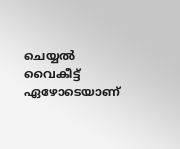ചെയ്യല്‍ വൈകീട്ട് ഏഴോടെയാണ്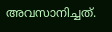അവസാനിച്ചത്.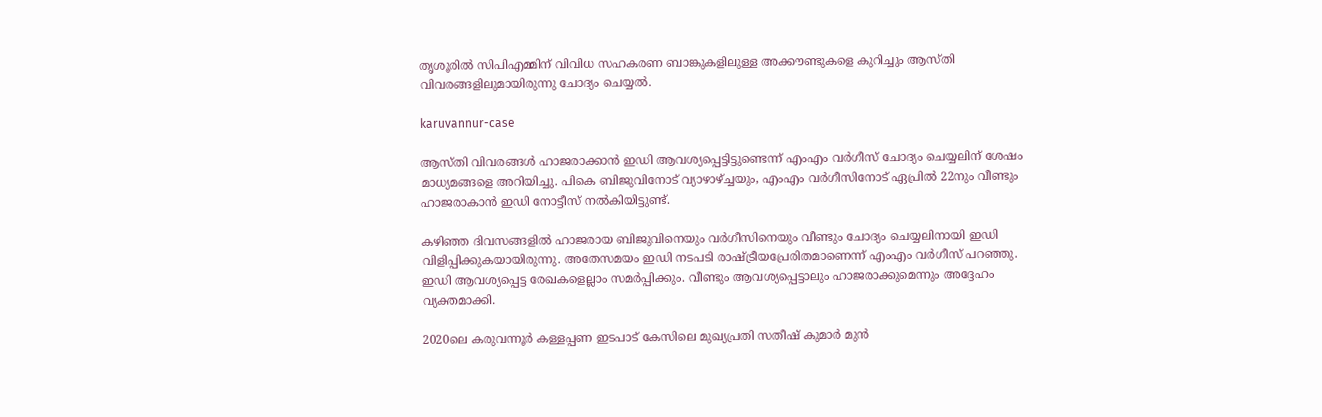തൃശൂരില്‍ സിപിഎമ്മിന് വിവിധ സഹകരണ ബാങ്കുകളിലുള്ള അക്കൗണ്ടുകളെ കുറിച്ചും ആസ്തി വിവരങ്ങളിലുമായിരുന്നു ചോദ്യം ചെയ്യല്‍.

karuvannur-case

ആസ്തി വിവരങ്ങള്‍ ഹാജരാക്കാന്‍ ഇഡി ആവശ്യപ്പെട്ടിട്ടുണ്ടെന്ന് എംഎം വര്‍ഗീസ് ചോദ്യം ചെയ്യലിന് ശേഷം മാധ്യമങ്ങളെ അറിയിച്ചു. പികെ ബിജുവിനോട് വ്യാഴാഴ്ച്ചയും, എംഎം വര്‍ഗീസിനോട് ഏപ്രില്‍ 22നും വീണ്ടും ഹാജരാകാന്‍ ഇഡി നോട്ടീസ് നല്‍കിയിട്ടുണ്ട്.

കഴിഞ്ഞ ദിവസങ്ങളില്‍ ഹാജരായ ബിജുവിനെയും വര്‍ഗീസിനെയും വീണ്ടും ചോദ്യം ചെയ്യലിനായി ഇഡി വിളിപ്പിക്കുകയായിരുന്നു. അതേസമയം ഇഡി നടപടി രാഷ്ട്രീയപ്രേരിതമാണെന്ന് എംഎം വര്‍ഗീസ് പറഞ്ഞു. ഇഡി ആവശ്യപ്പെട്ട രേഖകളെല്ലാം സമര്‍പ്പിക്കും. വീണ്ടും ആവശ്യപ്പെട്ടാലും ഹാജരാക്കുമെന്നും അദ്ദേഹം വ്യക്തമാക്കി.

2020ലെ കരുവന്നൂര്‍ കള്ളപ്പണ ഇടപാട് കേസിലെ മുഖ്യപ്രതി സതീഷ് കുമാര്‍ മുന്‍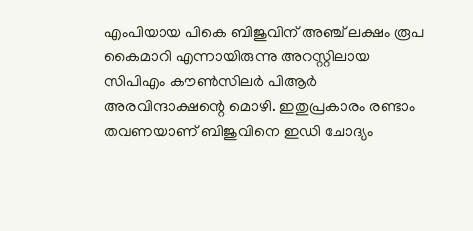എംപിയായ പികെ ബിജുവിന് അഞ്ച് ലക്ഷം രൂപ കൈമാറി എന്നായിരുന്നു അറസ്റ്റിലായ സിപിഎം കൗണ്‍സിലര്‍ പിആര്‍ അരവിന്ദാക്ഷന്റെ മൊഴി. ഇതുപ്രകാരം രണ്ടാം തവണയാണ് ബിജുവിനെ ഇഡി ചോദ്യം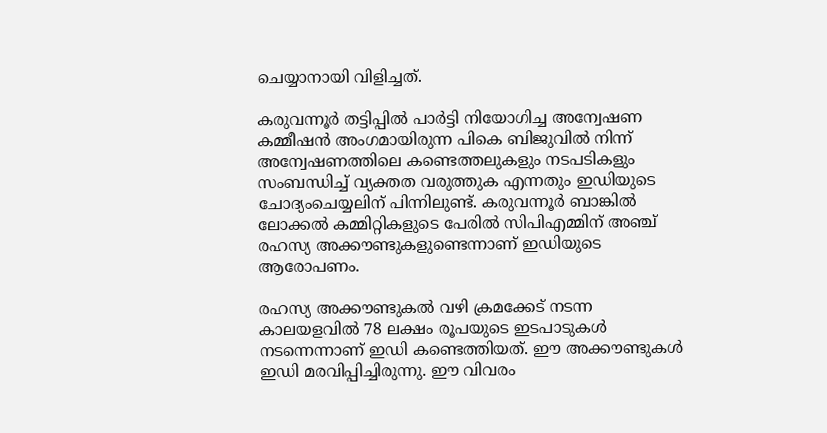ചെയ്യാനായി വിളിച്ചത്.

കരുവന്നൂര്‍ തട്ടിപ്പില്‍ പാര്‍ട്ടി നിയോഗിച്ച അന്വേഷണ കമ്മീഷന്‍ അംഗമായിരുന്ന പികെ ബിജുവില്‍ നിന്ന് അന്വേഷണത്തിലെ കണ്ടെത്തലുകളും നടപടികളും സംബന്ധിച്ച് വ്യക്തത വരുത്തുക എന്നതും ഇഡിയുടെ ചോദ്യംചെയ്യലിന് പിന്നിലുണ്ട്. കരുവന്നൂര്‍ ബാങ്കില്‍ ലോക്കല്‍ കമ്മിറ്റികളുടെ പേരില്‍ സിപിഎമ്മിന് അഞ്ച് രഹസ്യ അക്കൗണ്ടുകളുണ്ടെന്നാണ് ഇഡിയുടെ ആരോപണം.

രഹസ്യ അക്കൗണ്ടുകല്‍ വഴി ക്രമക്കേട് നടന്ന കാലയളവില്‍ 78 ലക്ഷം രൂപയുടെ ഇടപാടുകള്‍ നടന്നെന്നാണ് ഇഡി കണ്ടെത്തിയത്. ഈ അക്കൗണ്ടുകള്‍ ഇഡി മരവിപ്പിച്ചിരുന്നു. ഈ വിവരം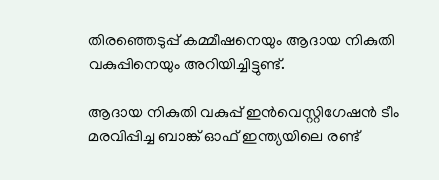തിരഞ്ഞെടുപ്പ് കമ്മീഷനെയും ആദായ നികുതി വകുപ്പിനെയും അറിയിച്ചിട്ടുണ്ട്.

ആദായ നികുതി വകുപ്പ് ഇന്‍വെസ്റ്റിഗേഷന്‍ ടീം മരവിപ്പിച്ച ബാങ്ക് ഓഫ് ഇന്ത്യയിലെ രണ്ട്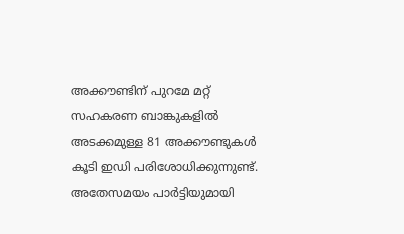അക്കൗണ്ടിന് പുറമേ മറ്റ് സഹകരണ ബാങ്കുകളില്‍ അടക്കമുള്ള 81 അക്കൗണ്ടുകള്‍ കൂടി ഇഡി പരിശോധിക്കുന്നുണ്ട്. അതേസമയം പാര്‍ട്ടിയുമായി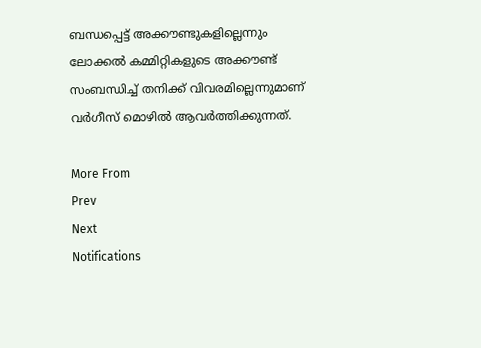ബന്ധപ്പെട്ട് അക്കൗണ്ടുകളില്ലെന്നും ലോക്കല്‍ കമ്മിറ്റികളുടെ അക്കൗണ്ട് സംബന്ധിച്ച് തനിക്ക് വിവരമില്ലെന്നുമാണ് വര്‍ഗീസ് മൊഴില്‍ ആവര്‍ത്തിക്കുന്നത്.

More From
Prev
Next
Notifications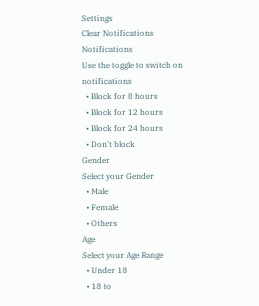Settings
Clear Notifications
Notifications
Use the toggle to switch on notifications
  • Block for 8 hours
  • Block for 12 hours
  • Block for 24 hours
  • Don't block
Gender
Select your Gender
  • Male
  • Female
  • Others
Age
Select your Age Range
  • Under 18
  • 18 to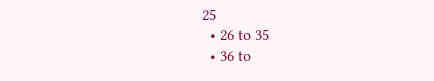25
  • 26 to 35
  • 36 to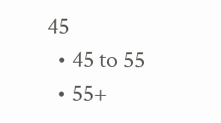45
  • 45 to 55
  • 55+